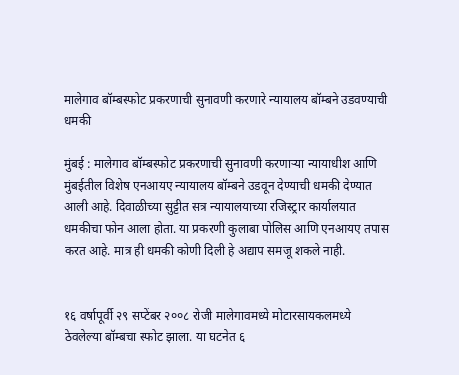मालेगाव बॉम्बस्फोट प्रकरणाची सुनावणी करणारे न्यायालय बॉम्बने उडवण्याची धमकी

मुंबई : मालेगाव बॉम्बस्फोट प्रकरणाची सुनावणी करणाऱ्या न्यायाधीश आणि मुंबईतील विशेष एनआयए न्यायालय बॉम्बने उडवून देण्याची धमकी देण्यात आली आहे. दिवाळीच्या सुट्टीत सत्र न्यायालयाच्या रजिस्ट्रार कार्यालयात धमकीचा फोन आला होता. या प्रकरणी कुलाबा पोलिस आणि एनआयए तपास करत आहे. मात्र ही धमकी कोणी दिली हे अद्याप समजू शकले नाही.


१६ वर्षापूर्वी २९ सप्टेंबर २००८ रोजी मालेगावमध्ये मोटारसायकलमध्ये ठेवलेल्या बॉम्बचा स्फोट झाला. या घटनेत ६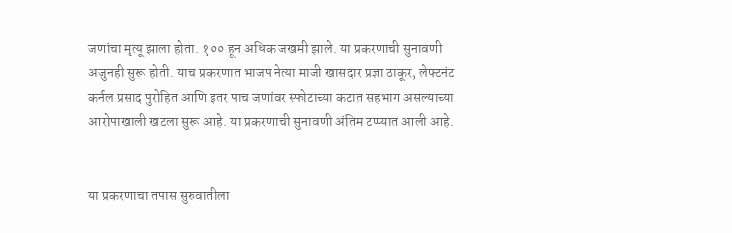जणांचा मृत्यू झाला होता. १०० हून अधिक जखमी झाले. या प्रकरणाची सुनावणी अजुनही सुरू होती. याच प्रकरणात भाजप नेत्या माजी खासदार प्रज्ञा ठाकूर, लेफ्टनंट कर्नल प्रसाद पुरोहित आणि इतर पाच जणांवर स्फोटाच्या कटात सहभाग असल्याच्या आरोपाखाली खटला सुरू आहे. या प्रकरणाची सुनावणी अंतिम टप्प्यात आली आहे.


या प्रकरणाचा तपास सुरुवातीला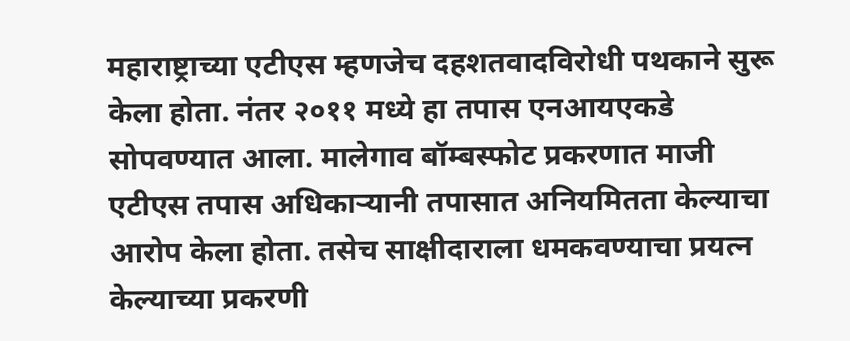महाराष्ट्राच्या एटीएस म्हणजेच दहशतवादविरोधी पथकाने सुरू केला होता. नंतर २०११ मध्ये हा तपास एनआयएकडे सोपवण्यात आला. मालेगाव बॉम्बस्फोट प्रकरणात माजी एटीएस तपास अधिकाऱ्यानी तपासात अनियमितता केल्याचा आरोप केला होता. तसेच साक्षीदाराला धमकवण्याचा प्रयत्न केल्याच्या प्रकरणी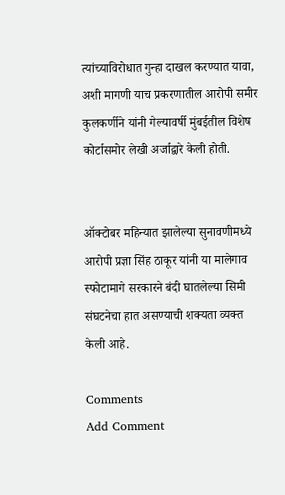त्यांच्याविरोधात गुन्हा दाखल करण्यात यावा, अशी मागणी याच प्रकरणातील आरोपी समीर कुलकर्णीने यांनी गेल्यावर्षी मुंबईतील विशेष कोर्टासमोर लेखी अर्जाद्वारे केली होती.


ऑक्टोबर महिन्यात झालेल्या सुनावणीमध्ये आरोपी प्रज्ञा सिंह ठाकूर यांनी या मालेगाव स्फोटामागे सरकारने बंदी घातलेल्या सिमी संघटनेचा हात असण्याची शक्यता व्यक्त केली आहे.

Comments
Add Comment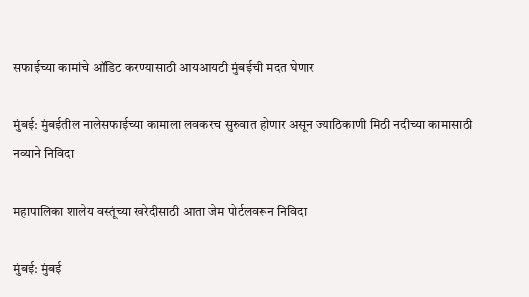सफाईच्या कामांचे ऑडिट करण्यासाठी आयआयटी मुंबईची मदत घेणार

मुंबई: मुंबईतील नालेसफाईच्या कामाला लवकरच सुरुवात होणार असून ज्याठिकाणी मिठी नदीच्या कामासाठी नव्याने निविदा

महापालिका शालेय वस्तूंच्या खरेदीसाठी आता जेम पोर्टलवरून निविदा

मुंबई: मुंबई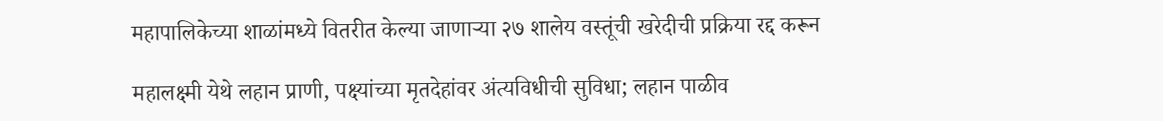महापालिकेच्या शाळांमध्ये वितरीत केल्या जाणाऱ्या २७ शालेय वस्तूंची खरेदीची प्रक्रिया रद्द करून

महालक्ष्मी येथे लहान प्राणी, पक्ष्यांच्या मृतदेहांवर अंत्यविधीची सुविधा; लहान पाळीव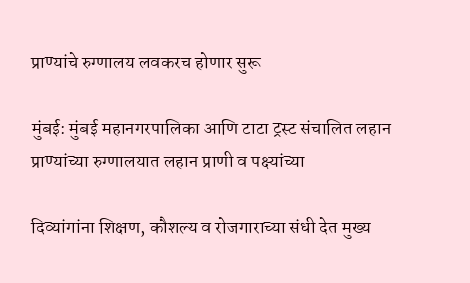प्राण्यांचे रुग्णालय लवकरच होणार सुरू

मुंबई: मुंबई महानगरपालिका आणि टाटा ट्रस्ट संचालित लहान प्राण्यांच्या रुग्णालयात लहान प्राणी व पक्ष्यांच्या

दिव्यांगांना शिक्षण, कौशल्य व रोजगाराच्या संधी देत मुख्य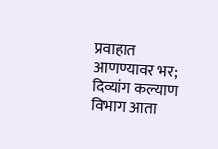प्रवाहात आणण्यावर भर; दिव्यांग कल्याण विभाग आता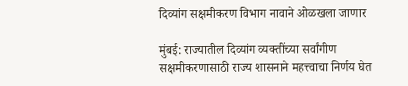दिव्यांग सक्षमीकरण विभाग नावाने ओळखला जाणार

मुंबई: राज्यातील दिव्यांग व्यक्तींच्या सर्वांगीण सक्षमीकरणासाठी राज्य शासनाने महत्त्वाचा निर्णय घेत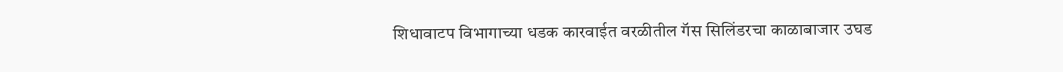शिधावाटप विभागाच्या धडक कारवाईत वरळीतील गॅस सिलिंडरचा काळाबाजार उघड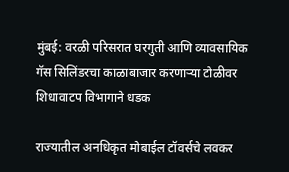मुंबई: वरळी परिसरात घरगुती आणि व्यावसायिक गॅस सिलिंडरचा काळाबाजार करणाऱ्या टोळीवर शिधावाटप विभागाने धडक

राज्यातील अनधिकृत मोबाईल टॉवर्सचे लवकर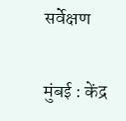सर्वेक्षण

मुंबई : केंद्र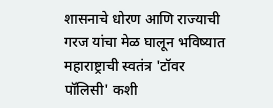शासनाचे धोरण आणि राज्याची गरज यांचा मेळ घालून भविष्यात महाराष्ट्राची स्वतंत्र 'टॉवर पॉलिसी' कशी